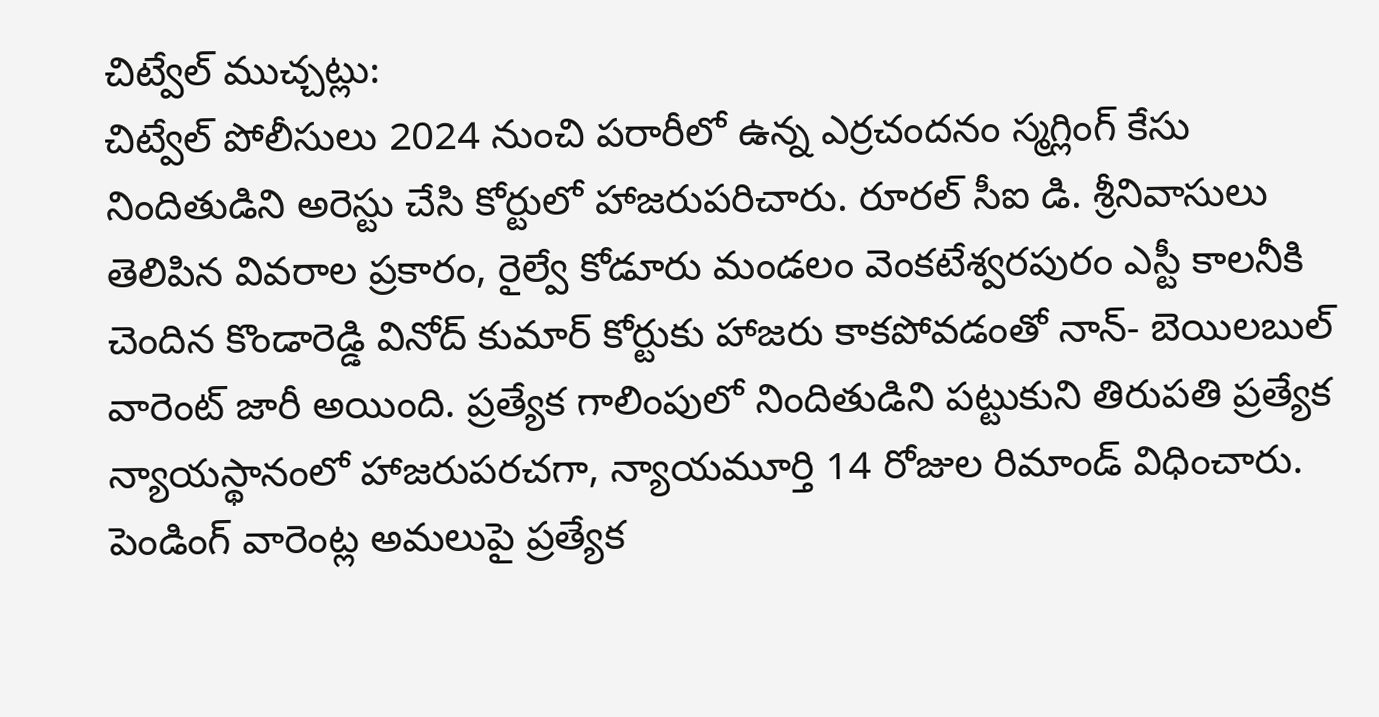చిట్వేల్ ముచ్చట్లు:
చిట్వేల్ పోలీసులు 2024 నుంచి పరారీలో ఉన్న ఎర్రచందనం స్మగ్లింగ్ కేసు నిందితుడిని అరెస్టు చేసి కోర్టులో హాజరుపరిచారు. రూరల్ సీఐ డి. శ్రీనివాసులు తెలిపిన వివరాల ప్రకారం, రైల్వే కోడూరు మండలం వెంకటేశ్వరపురం ఎస్టీ కాలనీకి చెందిన కొండారెడ్డి వినోద్ కుమార్ కోర్టుకు హాజరు కాకపోవడంతో నాన్- బెయిలబుల్ వారెంట్ జారీ అయింది. ప్రత్యేక గాలింపులో నిందితుడిని పట్టుకుని తిరుపతి ప్రత్యేక న్యాయస్థానంలో హాజరుపరచగా, న్యాయమూర్తి 14 రోజుల రిమాండ్ విధించారు. పెండింగ్ వారెంట్ల అమలుపై ప్రత్యేక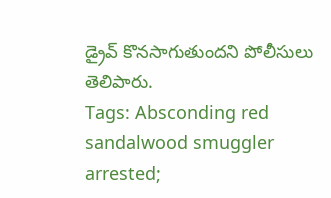డ్రైవ్ కొనసాగుతుందని పోలీసులు తెలిపారు.
Tags: Absconding red sandalwood smuggler arrested;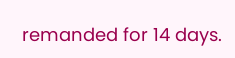remanded for 14 days.